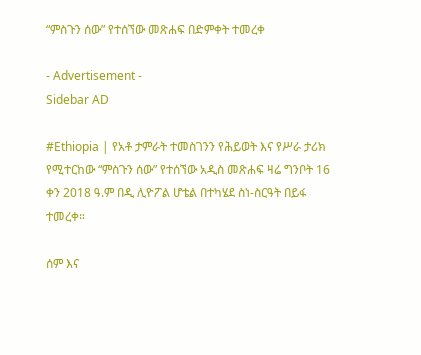“ምስጉን ሰው” የተሰኘው መጽሐፍ በድምቀት ተመረቀ

- Advertisement -
Sidebar AD

#Ethiopia | የአቶ ታምራት ተመስገንን የሕይወት እና የሥራ ታሪክ የሚተርከው “ምስጉን ሰው” የተሰኘው አዲስ መጽሐፍ ዛሬ ግንቦት 16 ቀን 2018 ዓ.ም በዲ ሊዮፖል ሆቴል በተካሄደ ስነ-ስርዓት በይፋ ተመረቀ።

ሰም እና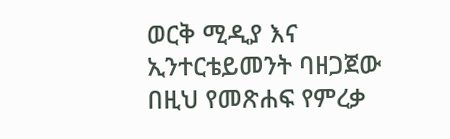ወርቅ ሚዲያ እና ኢንተርቴይመንት ባዘጋጀው በዚህ የመጽሐፍ የምረቃ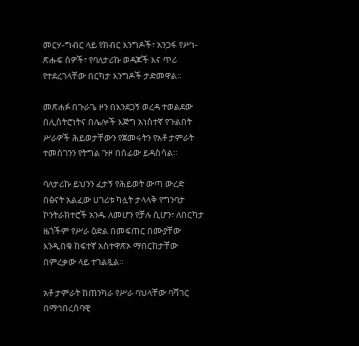መርሃ-ግብር ላይ የክብር እንግዶች፣ አንጋፋ የሥነ-ጽሑፍ ሰዎች፣ የባለታሪኩ ወዳጆች እና ጥሪ የተደረገላቸው በርካታ እንግዶች ታድመዋል።

መጽሐፉ በጉራጌ ዞን በእንደጋኝ ወረዳ ተወልደው በሊስትሮነትና በሌሎች እጅግ አነስተኛ የጉልበት ሥራዎች ሕይወታቸውን የጀመሩትን የአቶ ታምራት ተመስገንን የትግል ጉዞ በሰፊው ይዳስሳል።

ባለታሪኩ ይህንን ፈታኝ የሕይወት ውጣ ውረድ በፅናት አልፈው ሀገሪቱ ካሏት ታላላቅ የግንባታ ኮንትራክተሮች አንዱ ለመሆን የቻሉ ሲሆን፣ ለበርካታ ዜጎችም የሥራ ዕድል በመፍጠር በሙያቸው እንዲበቁ ከፍተኛ አስተዋጽኦ ማበርከታቸው በምረቃው ላይ ተገልጿል።

አቶ ታምራት ከጠንካራ የሥራ ባህላቸው ባሻገር በማኅበረሰባዊ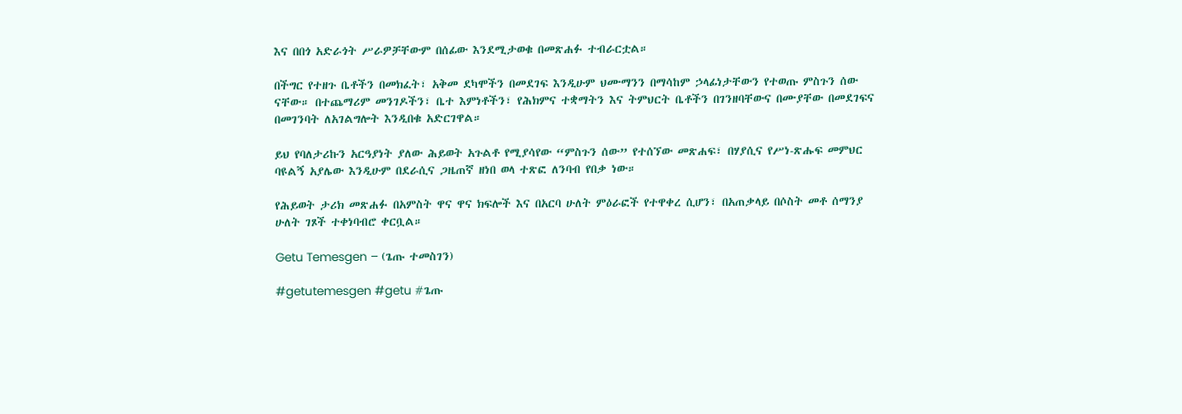እና በበጎ አድራጎት ሥራዎቻቸውም በሰፊው እንደሚታወቁ በመጽሐፉ ተብራርቷል።

በችግር የተዘጉ ቤቶችን በመክፈት፣ አቅመ ደካሞችን በመደገፍ እንዲሁም ህሙማንን በማሳከም ኃላፊነታቸውን የተወጡ ምስጉን ሰው ናቸው። በተጨማሪም መንገዶችን፣ ቤተ እምነቶችን፣ የሕክምና ተቋማትን እና ትምህርት ቤቶችን በገንዘባቸውና በሙያቸው በመደገፍና በመገንባት ለአገልግሎት እንዲበቁ አድርገዋል።

ይህ የባለታሪኩን አርዓያነት ያለው ሕይወት አጉልቶ የሚያሳየው “ምስጉን ሰው” የተሰኘው መጽሐፍ፣ በሃያሲና የሥነ-ጽሑፍ መምህር ባዩልኝ አያሌው እንዲሁም በደራሲና ጋዜጠኛ ዘነበ ወላ ተጽፎ ለንባብ የበቃ ነው።

የሕይወት ታሪክ መጽሐፉ በአምስት ዋና ዋና ክፍሎች እና በአርባ ሁለት ምዕራፎች የተዋቀረ ሲሆን፣ በአጠቃላይ በሶስት መቶ ሰማንያ ሁለት ገጾች ተቀነባብሮ ቀርቧል።

Getu Temesgen – (ጌጡ ተመስገን)

#getutemesgen #getu #ጌጡ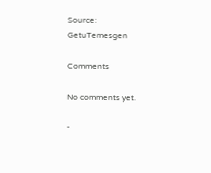Source: GetuTemesgen

Comments

No comments yet.

-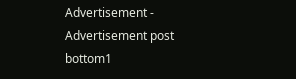Advertisement -
Advertisement post bottom1